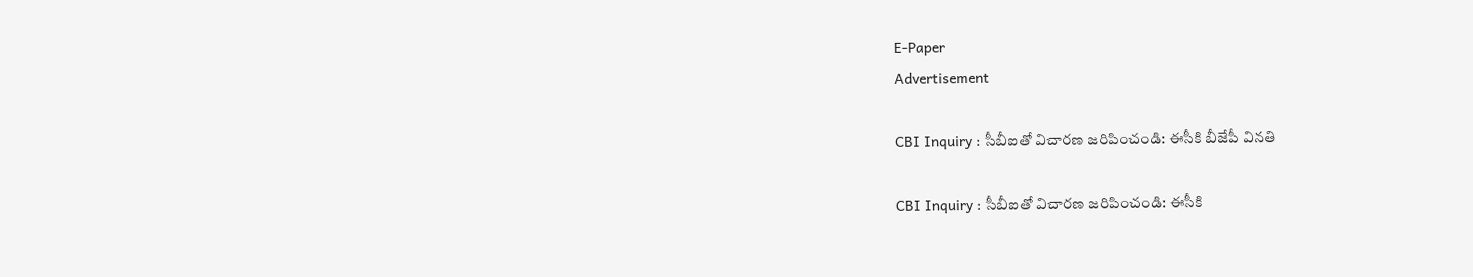E-Paper
Advertisement

CBI Inquiry : సీబీఐతో విచారణ జరిపించండి: ఈసీకి బీజేపీ వినతి

CBI Inquiry : సీబీఐతో విచారణ జరిపించండి: ఈసీకి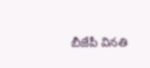బీజేపీ వినతి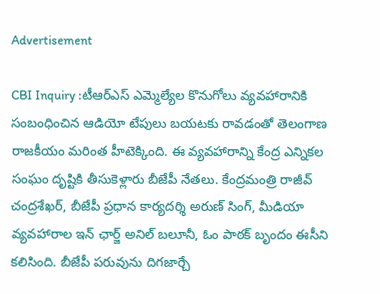Advertisement

CBI Inquiry :టీఆర్ఎస్ ఎమ్మెల్యేల కొనుగోలు వ్యవహారానికి సంబంధించిన ఆడియో టేపులు బయటకు రావడంతో తెలంగాణ రాజకీయం మరింత హీటెక్కింది. ఈ వ్యవహారాన్ని కేంద్ర ఎన్నికల సంఘం దృష్టికి తీసుకెళ్లారు బీజేపీ నేతలు. కేంద్రమంత్రి రాజీవ్ చంద్రశేఖర్, బీజేపీ ప్రధాన కార్యదర్శి అరుణ్ సింగ్, మీడియా వ్యవహారాల ఇన్ ఛార్జ్ అనిల్ బలూనీ, ఓం పాఠక్ బృందం ఈసీని కలిసింది. బీజేపీ పరువును దిగజార్చే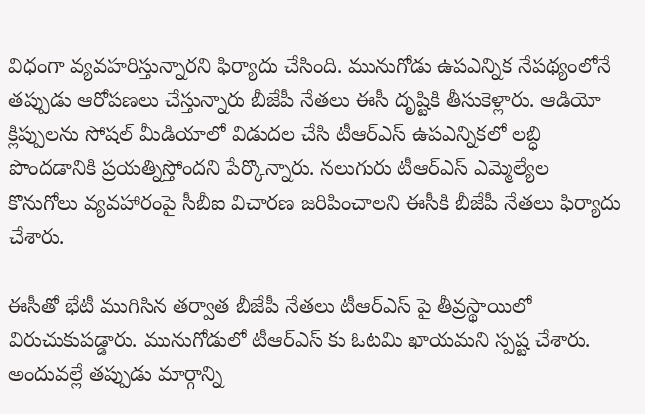విధంగా వ్యవహరిస్తున్నారని ఫిర్యాదు చేసింది. మునుగోడు ఉపఎన్నిక నేపథ్యంలోనే తప్పుడు ఆరోపణలు చేస్తున్నారు బీజేపీ నేతలు ఈసీ దృష్టికి తీసుకెళ్లారు. ఆడియో క్లిప్పులను సోషల్ మీడియాలో విడుదల చేసి టీఆర్ఎస్ ఉపఎన్నికలో లబ్ధి పొందడానికి ప్రయత్నిస్తోందని పేర్కొన్నారు. నలుగురు టీఆర్ఎస్ ఎమ్మెల్యేల కొనుగోలు వ్యవహారంపై సీబీఐ విచారణ జరిపించాలని ఈసీకి బీజేపీ నేతలు ఫిర్యాదు చేశారు.

ఈసీతో భేటీ ముగిసిన తర్వాత బీజేపీ నేతలు టీఆర్ఎస్ పై తీవ్రస్థాయిలో విరుచుకుపడ్డారు. మునుగోడులో టీఆర్ఎస్ కు ఓటమి ఖాయమని స్పష్ట చేశారు. అందువల్లే తప్పుడు మార్గాన్ని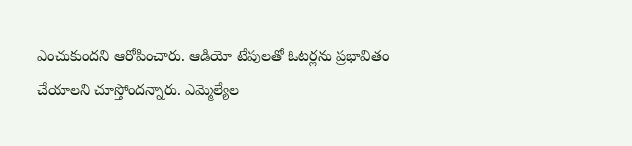ఎంచుకుందని ఆరోపించారు. ఆడియో టేపులతో ఓటర్లను ప్రభావితం చేయాలని చూస్తోందన్నారు. ఎమ్మెల్యేల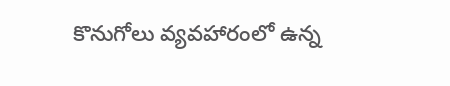కొనుగోలు వ్యవహారంలో ఉన్న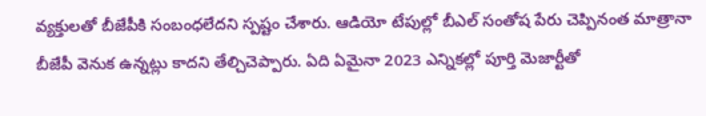వ్యక్తులతో బీజేపీకి సంబంధలేదని స్పష్టం చేశారు. ఆడియో టేపుల్లో బీఎల్ సంతోష పేరు చెప్పినంత మాత్రానా బీజేపీ వెనుక ఉన్నట్లు కాదని తేల్చిచెప్పారు. ఏది ఏమైనా 2023 ఎన్నికల్లో పూర్తి మెజార్టీతో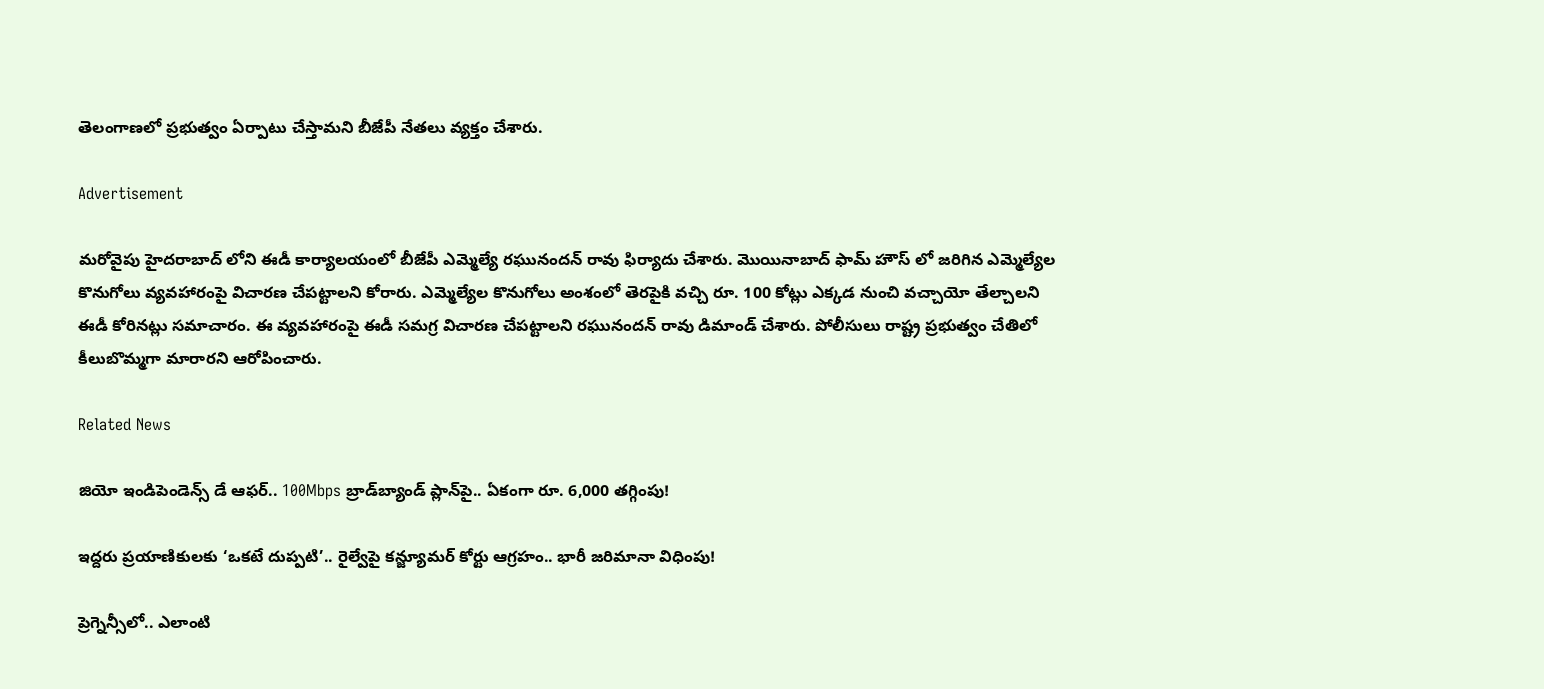తెలంగాణలో ప్రభుత్వం ఏర్పాటు చేస్తామని బీజేపీ నేతలు వ్యక్తం చేశారు.

Advertisement

మరోవైపు హైదరాబాద్ లోని ఈడీ కార్యాలయంలో బీజేపీ ఎమ్మెల్యే రఘునందన్ రావు ఫిర్యాదు చేశారు. మొయినాబాద్ ఫామ్ హౌస్ లో జరిగిన ఎమ్మెల్యేల కొనుగోలు వ్యవహారంపై విచారణ చేపట్టాలని కోరారు. ఎమ్మెల్యేల కొనుగోలు అంశంలో తెరపైకి వచ్చి రూ. 100 కోట్లు ఎక్కడ నుంచి వచ్చాయో తేల్చాలని ఈడీ కోరినట్లు సమాచారం. ఈ వ్యవహారంపై ఈడీ సమగ్ర విచారణ చేపట్టాలని రఘునందన్ రావు డిమాండ్ చేశారు. పోలీసులు రాష్ట్ర ప్రభుత్వం చేతిలో కీలుబొమ్మగా మారారని ఆరోపించారు.

Related News

జియో ఇండిపెండెన్స్ డే ఆఫర్.. 100Mbps బ్రాడ్‌బ్యాండ్ ప్లాన్‌పై.. ఏకంగా రూ. 6,000 తగ్గింపు!

ఇద్దరు ప్రయాణికులకు ‘ఒకటే దుప్పటి’.. రైల్వేపై కన్జ్యూమర్ కోర్టు ఆగ్రహం.. భారీ జరిమానా విధింపు!

ప్రెగ్నెన్సీలో.. ఎలాంటి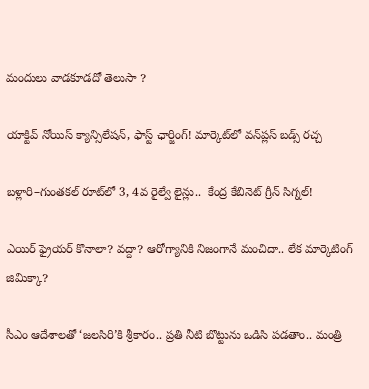మందులు వాడకూడదో తెలుసా ?

యాక్టివ్ నోయిస్ క్యాన్సిలేషన్, ఫాస్ట్ ఛార్జింగ్! మార్కెట్‌లో వన్‌ప్లస్ బడ్స్ రచ్చ

బళ్లారి–గుంతకల్ రూట్‌లో 3, 4వ రైల్వే లైన్లు..  కేంద్ర కేబినెట్ గ్రీన్ సిగ్నల్!

ఎయిర్ ఫ్రైయర్ కొనాలా? వద్దా? ఆరోగ్యానికి నిజంగానే మంచిదా.. లేక మార్కెటింగ్ జిమిక్కా?

సీఎం ఆదేశాలతో ‘జలసిరి’కి శ్రీకారం.. ప్రతి నీటి బొట్టును ఒడిసి పడతాం.. మంత్రి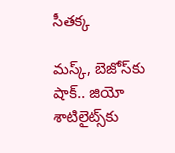సీతక్క

మస్క్, బెజోస్‌కు షాక్.. జియో శాటిలైట్స్‌కు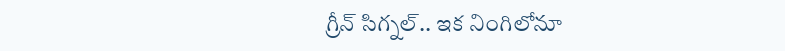గ్రీన్ సిగ్నల్.. ఇక నింగిలోనూ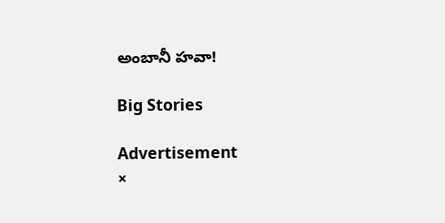అంబానీ హవా!

Big Stories

Advertisement
×